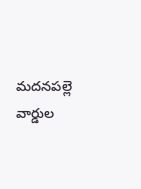మదనపల్లె వార్డుల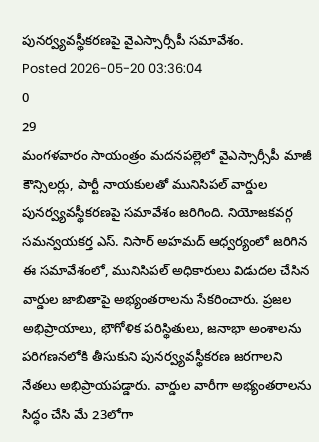పునర్వ్యవస్థీకరణపై వైఎస్సార్సీపీ సమావేశం.
Posted 2026-05-20 03:36:04
0
29
మంగళవారం సాయంత్రం మదనపల్లెలో వైఎస్సార్సీపీ మాజీ కౌన్సిలర్లు, పార్టీ నాయకులతో మునిసిపల్ వార్డుల పునర్వ్యవస్థీకరణపై సమావేశం జరిగింది. నియోజకవర్గ సమన్వయకర్త ఎస్. నిసార్ అహమద్ ఆధ్వర్యంలో జరిగిన ఈ సమావేశంలో, మునిసిపల్ అధికారులు విడుదల చేసిన వార్డుల జాబితాపై అభ్యంతరాలను సేకరించారు. ప్రజల అభిప్రాయాలు, భౌగోళిక పరిస్థితులు, జనాభా అంశాలను పరిగణనలోకి తీసుకుని పునర్వ్యవస్థీకరణ జరగాలని నేతలు అభిప్రాయపడ్డారు. వార్డుల వారీగా అభ్యంతరాలను సిద్ధం చేసి మే 23లోగా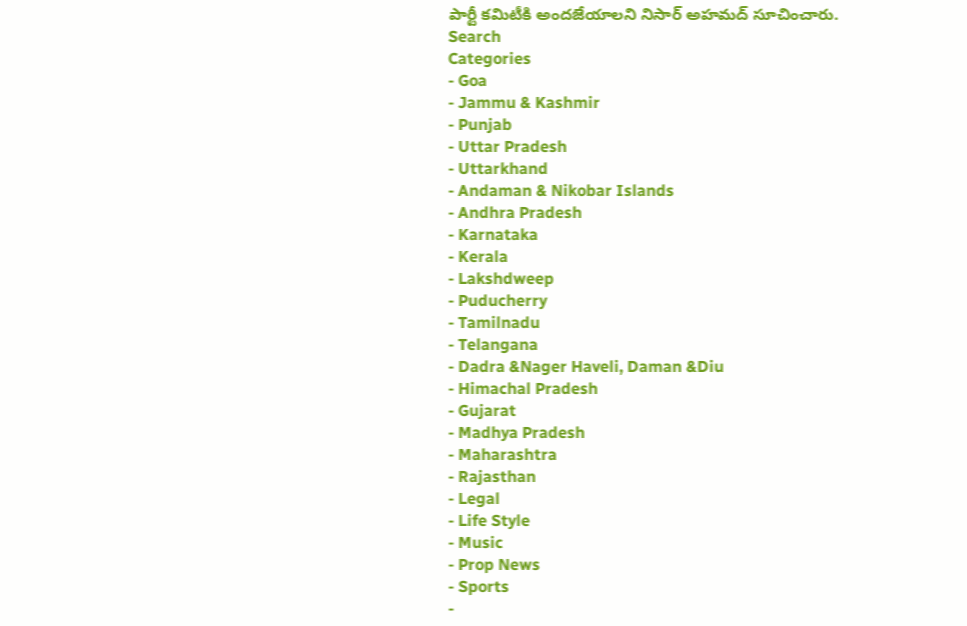పార్టీ కమిటీకి అందజేయాలని నిసార్ అహమద్ సూచించారు.
Search
Categories
- Goa
- Jammu & Kashmir
- Punjab
- Uttar Pradesh
- Uttarkhand
- Andaman & Nikobar Islands
- Andhra Pradesh
- Karnataka
- Kerala
- Lakshdweep
- Puducherry
- Tamilnadu
- Telangana
- Dadra &Nager Haveli, Daman &Diu
- Himachal Pradesh
- Gujarat
- Madhya Pradesh
- Maharashtra
- Rajasthan
- Legal
- Life Style
- Music
- Prop News
- Sports
-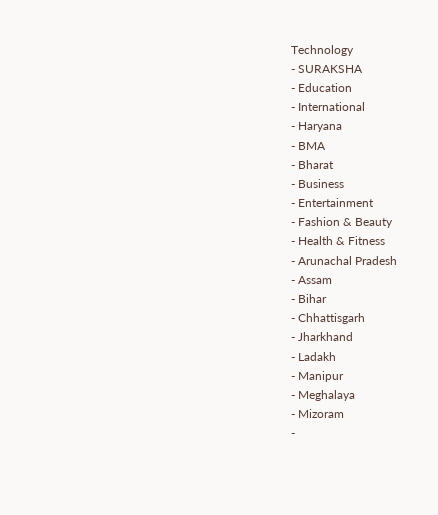Technology
- SURAKSHA
- Education
- International
- Haryana
- BMA
- Bharat
- Business
- Entertainment
- Fashion & Beauty
- Health & Fitness
- Arunachal Pradesh
- Assam
- Bihar
- Chhattisgarh
- Jharkhand
- Ladakh
- Manipur
- Meghalaya
- Mizoram
-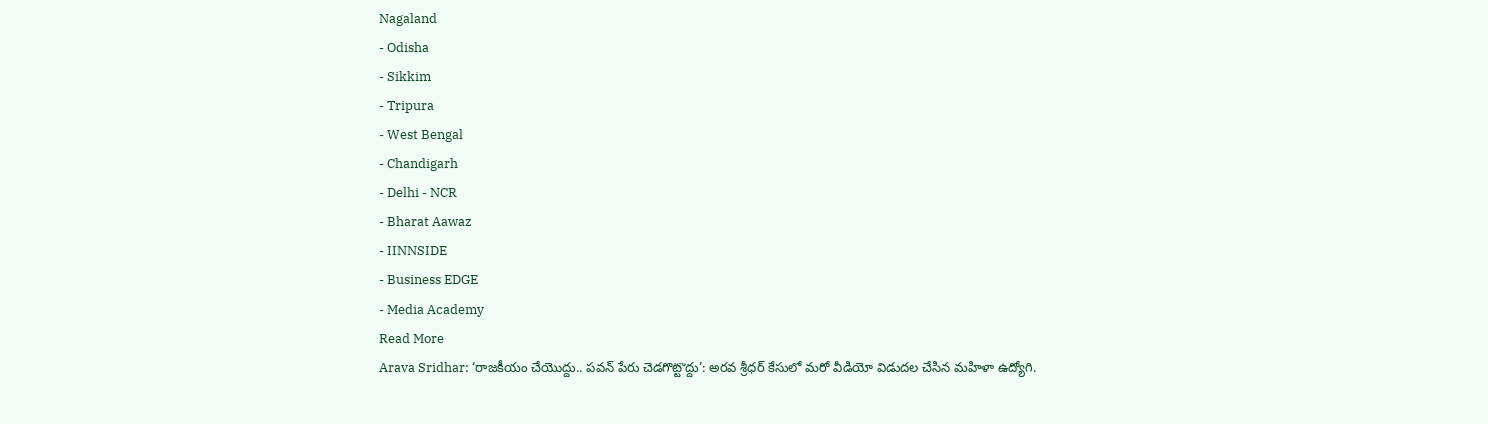Nagaland
- Odisha
- Sikkim
- Tripura
- West Bengal
- Chandigarh
- Delhi - NCR
- Bharat Aawaz
- IINNSIDE
- Business EDGE
- Media Academy
Read More
Arava Sridhar: ‘రాజకీయం చేయొద్దు.. పవన్ పేరు చెడగొట్టొద్దు’: అరవ శ్రీధర్ కేసులో మరో వీడియో విడుదల చేసిన మహిళా ఉద్యోగి.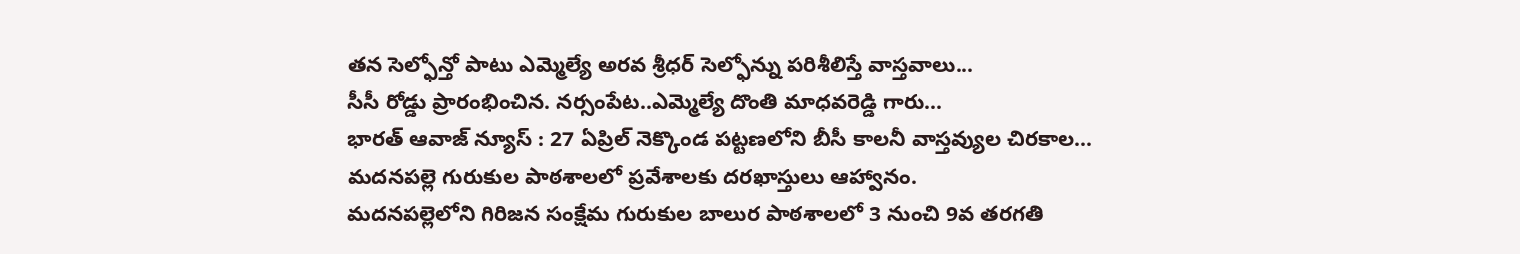తన సెల్ఫోన్తో పాటు ఎమ్మెల్యే అరవ శ్రీధర్ సెల్ఫోన్ను పరిశీలిస్తే వాస్తవాలు...
సీసీ రోడ్డు ప్రారంభించిన. నర్సంపేట..ఎమ్మెల్యే దొంతి మాధవరెడ్డి గారు...
భారత్ ఆవాజ్ న్యూస్ : 27 ఏప్రిల్ నెక్కొండ పట్టణలోని బీసీ కాలనీ వాస్తవ్యుల చిరకాల...
మదనపల్లె గురుకుల పాఠశాలలో ప్రవేశాలకు దరఖాస్తులు ఆహ్వానం.
మదనపల్లెలోని గిరిజన సంక్షేమ గురుకుల బాలుర పాఠశాలలో 3 నుంచి 9వ తరగతి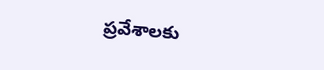ప్రవేశాలకు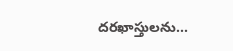దరఖాస్తులను...